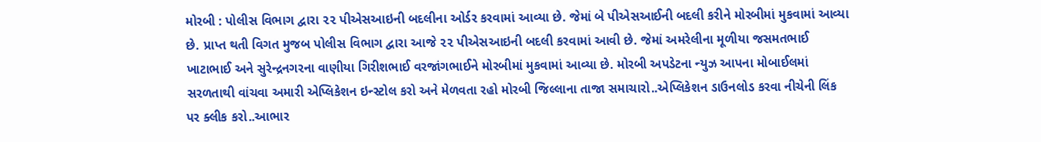મોરબી : પોલીસ વિભાગ દ્વારા ૨૨ પીએસઆઇની બદલીના ઓર્ડર કરવામાં આવ્યા છે. જેમાં બે પીએસઆઈની બદલી કરીને મોરબીમાં મુકવામાં આવ્યા છે. પ્રાપ્ત થતી વિગત મુજબ પોલીસ વિભાગ દ્વારા આજે ૨૨ પીએસઆઇની બદલી કરવામાં આવી છે. જેમાં અમરેલીના મૂળીયા જસમતભાઈ ખાટાભાઈ અને સુરેન્દ્રનગરના વાણીયા ગિરીશભાઈ વરજાંગભાઈને મોરબીમાં મુકવામાં આવ્યા છે. મોરબી અપડેટના ન્યુઝ આપના મોબાઈલમાં સરળતાથી વાંચવા અમારી એપ્લિકેશન ઇન્સ્ટોલ કરો અને મેળવતા રહો મોરબી જિલ્લાના તાજા સમાચારો..એપ્લિકેશન ડાઉનલોડ કરવા નીચેની લિંક પર ક્લીક કરો..આભાર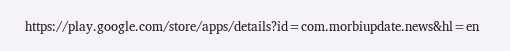https://play.google.com/store/apps/details?id=com.morbiupdate.news&hl=en